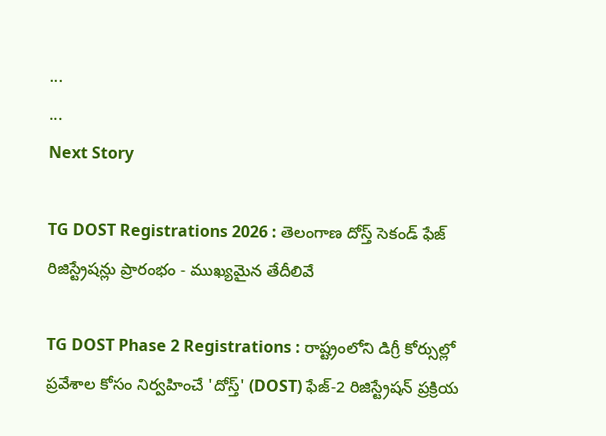...
...
Next Story

TG DOST Registrations 2026 : తెలంగాణ దోస్త్ సెకండ్ ఫేజ్ రిజిస్ట్రేషన్లు ప్రారంభం - ముఖ్యమైన తేదీలివే

TG DOST Phase 2 Registrations : రాష్ట్రంలోని డిగ్రీ కోర్సుల్లో ప్రవేశాల కోసం నిర్వహించే 'దోస్త్' (DOST) ఫేజ్-2 రిజిస్ట్రేషన్ ప్రక్రియ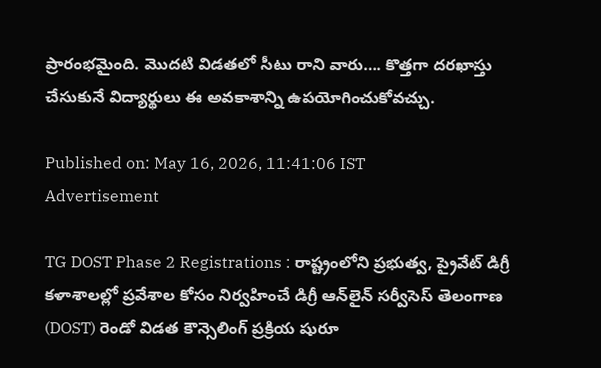ప్రారంభమైంది. మొదటి విడతలో సీటు రాని వారు…. కొత్తగా దరఖాస్తు చేసుకునే విద్యార్థులు ఈ అవకాశాన్ని ఉపయోగించుకోవచ్చు.

Published on: May 16, 2026, 11:41:06 IST
Advertisement

TG DOST Phase 2 Registrations : రాష్ట్రంలోని ప్రభుత్వ, ప్రైవేట్ డిగ్రీ కళాశాలల్లో ప్రవేశాల కోసం నిర్వహించే డిగ్రీ ఆన్‌లైన్ సర్వీసెస్ తెలంగాణ (DOST) రెండో విడత కౌన్సెలింగ్ ప్రక్రియ షురూ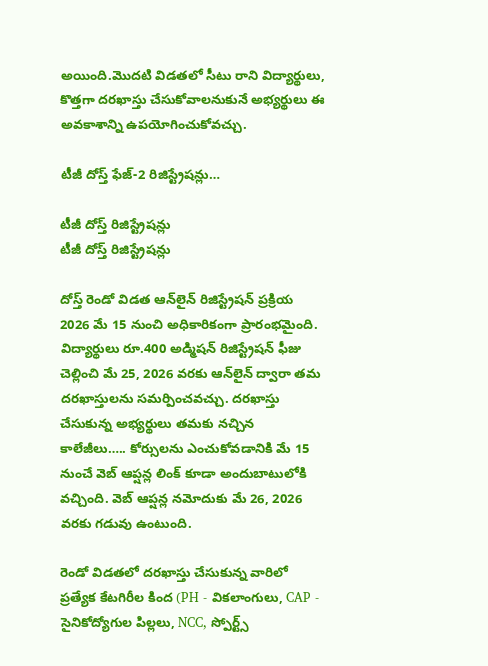అయింది.మొదటి విడతలో సీటు రాని విద్యార్థులు, కొత్తగా దరఖాస్తు చేసుకోవాలనుకునే అభ్యర్థులు ఈ అవకాశాన్ని ఉపయోగించుకోవచ్చు.

టీజీ దోస్త్ ఫేజ్-2 రిజిస్ట్రేషన్లు…

టీజీ దోస్త్ రిజిస్ట్రేషన్లు
టీజీ దోస్త్ రిజిస్ట్రేషన్లు

దోస్త్ రెండో విడత ఆన్‌లైన్ రిజిస్ట్రేషన్ ప్రక్రియ 2026 మే 15 నుంచి అధికారికంగా ప్రారంభమైంది. విద్యార్థులు రూ.400 అడ్మిషన్ రిజిస్ట్రేషన్ ఫీజు చెల్లించి మే 25, 2026 వరకు ఆన్‌లైన్ ద్వారా తమ దరఖాస్తులను సమర్పించవచ్చు. దరఖాస్తు చేసుకున్న అభ్యర్థులు తమకు నచ్చిన కాలేజీలు….. కోర్సులను ఎంచుకోవడానికి మే 15 నుంచే వెబ్ ఆప్షన్ల లింక్ కూడా అందుబాటులోకి వచ్చింది. వెబ్ ఆప్షన్ల నమోదుకు మే 26, 2026 వరకు గడువు ఉంటుంది.

రెండో విడతలో దరఖాస్తు చేసుకున్న వారిలో ప్రత్యేక కేటగిరీల కింద (PH - వికలాంగులు, CAP - సైనికోద్యోగుల పిల్లలు, NCC, స్పోర్ట్స్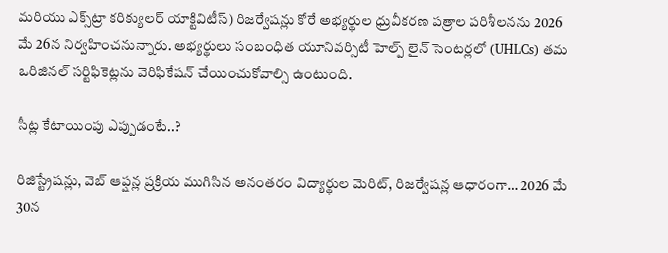మరియు ఎక్స్‌ట్రా కరిక్యులర్ యాక్టివిటీస్) రిజర్వేషన్లు కోరే అభ్యర్థుల ధ్రువీకరణ పత్రాల పరిశీలనను 2026 మే 26న నిర్వహించనున్నారు. అభ్యర్థులు సంబంధిత యూనివర్సిటీ హెల్ప్ లైన్ సెంటర్లలో (UHLCs) తమ ఒరిజినల్ సర్టిఫికెట్లను వెరిఫికేషన్ చేయించుకోవాల్సి ఉంటుంది.

సీట్ల కేటాయింపు ఎప్పుడంటే..?

రిజిస్ట్రేషన్లు, వెబ్ ఆప్షన్ల ప్రక్రియ ముగిసిన అనంతరం విద్యార్థుల మెరిట్, రిజర్వేషన్ల ఆధారంగా… 2026 మే 30న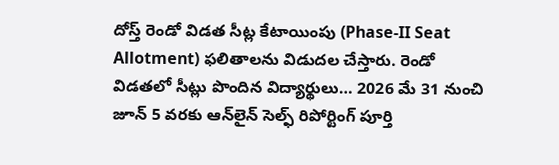దోస్త్ రెండో విడత సీట్ల కేటాయింపు (Phase-II Seat Allotment) ఫలితాలను విడుదల చేస్తారు. రెండో విడతలో సీట్లు పొందిన విద్యార్థులు… 2026 మే 31 నుంచి జూన్ 5 వరకు ఆన్‌లైన్ సెల్ఫ్ రిపోర్టింగ్ పూర్తి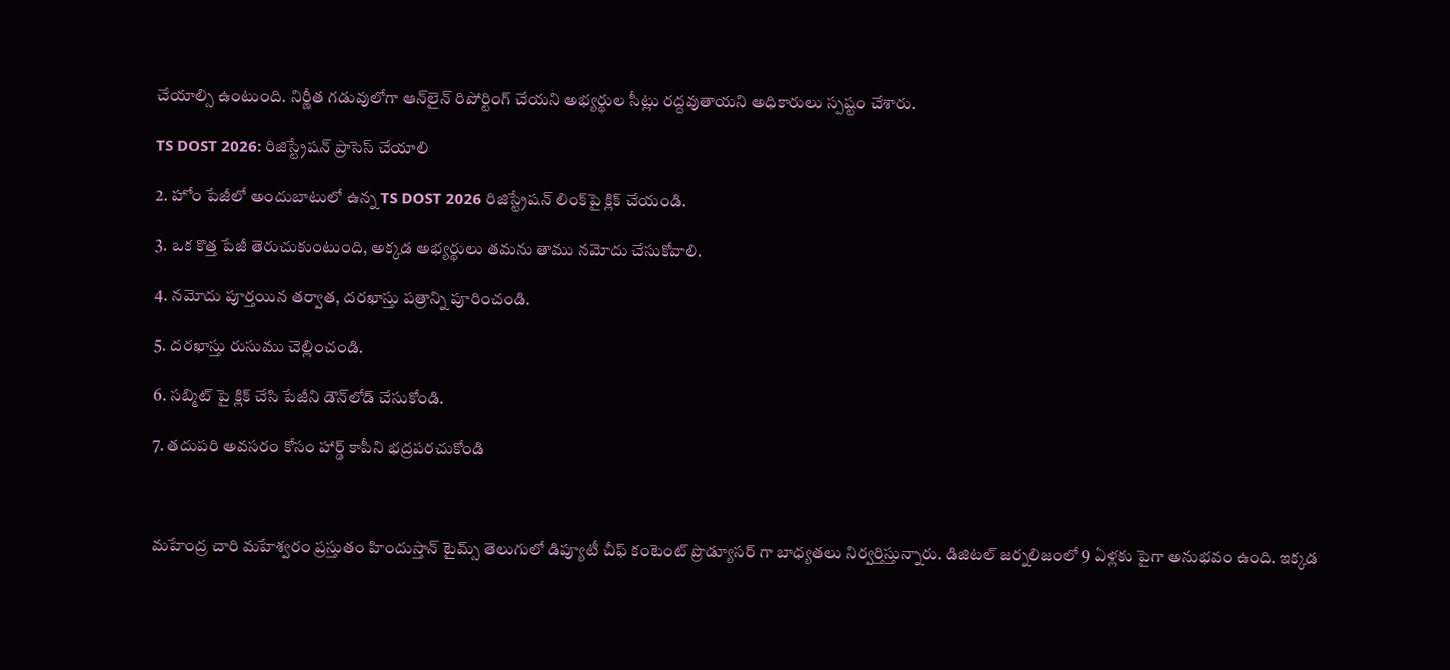చేయాల్సి ఉంటుంది. నిర్ణీత గడువులోగా ఆన్‌లైన్ రిపోర్టింగ్ చేయని అభ్యర్థుల సీట్లు రద్దవుతాయని అధికారులు స్పష్టం చేశారు.

TS DOST 2026: రిజిస్ట్రేషన్ ప్రాసెస్ చేయాలి

2. హోం పేజీలో అందుబాటులో ఉన్న TS DOST 2026 రిజిస్ట్రేషన్ లింక్‌పై క్లిక్ చేయండి.

3. ఒక కొత్త పేజీ తెరుచుకుంటుంది, అక్కడ అభ్యర్థులు తమను తాము నమోదు చేసుకోవాలి.

4. నమోదు పూర్తయిన తర్వాత, దరఖాస్తు పత్రాన్ని పూరించండి.

5. దరఖాస్తు రుసుము చెల్లించండి.

6. సబ్మిట్ పై క్లిక్ చేసి పేజీని డౌన్‌లోడ్ చేసుకోండి.

7. తదుపరి అవసరం కోసం హార్డ్ కాపీని భద్రపరచుకోండి



మహేంద్ర చారి మహేశ్వరం ప్రస్తుతం హిందుస్తాన్ టైమ్స్ తెలుగులో డిప్యూటీ చీఫ్ కంటెంట్ ప్రొడ్యూసర్ గా బాధ్యతలు నిర్వర్తిస్తున్నారు. డిజిటల్ జర్నలిజంలో 9 ఏళ్లకు పైగా అనుభవం ఉంది. ఇక్కడ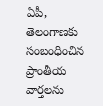ఏపీ, తెలంగాణకు సంబంధించిన ప్రాంతీయ వార్తలను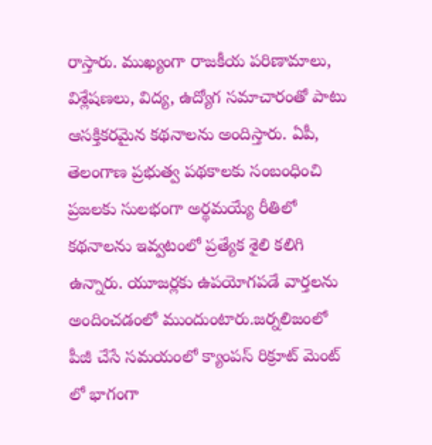రాస్తారు. ముఖ్యంగా రాజకీయ పరిణామాలు, విశ్లేషణలు, విద్య, ఉద్యోగ సమాచారంతో పాటు ఆసక్తికరమైన కథనాలను అందిస్తారు. ఏపీ, తెలంగాణ ప్రభుత్వ పథకాలకు సంబంధించి ప్రజలకు సులభంగా అర్థమయ్యే రీతిలో కథనాలను ఇవ్వటంలో ప్రత్యేక శైలి కలిగి ఉన్నారు. యూజర్లకు ఉపయోగపడే వార్తలను అందించడంలో ముందుంటారు.జర్నలిజంలో పీజీ చేసే సమయంలో క్యాంపస్ రిక్రూట్ మెంట్ లో భాగంగా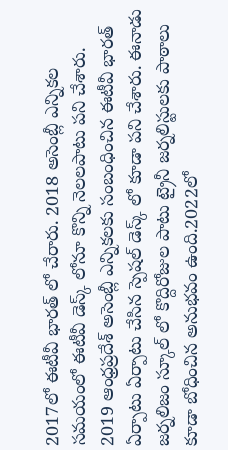2017లో ఈటీవీ భారత్ లో చేరారు. 2018 అసెంబ్లీ ఎన్నికల సమయంలో ఈటీవీ డెస్క్ లోనూ కొన్ని నెలలపాటు పని చేశారు. 2019 ఆంధ్రప్రదేశ్ అసెంబ్లీ ఎన్నికలకు సంబంధించిన ఈటీవీ భారత్ ఏర్పాటు ఏర్పాటు చేసిన స్పెషల్ డెస్క్ లో కూడా పని చేశారు. ఈనాడు జర్నలిజం స్కూల్ లో కొద్దిరోజుల పాటు ట్రైనీ జర్నలిస్టులకు పాఠాలు కూడా బోధించిన అనుభవం ఉంది.2022లో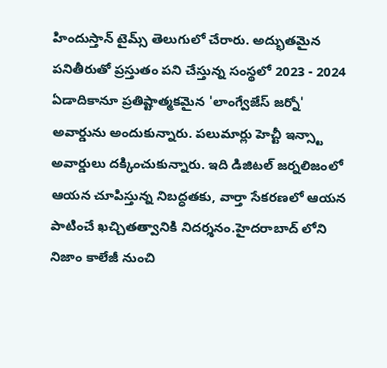హిందుస్తాన్ టైమ్స్ తెలుగులో చేరారు. అద్భుతమైన పనితీరుతో ప్రస్తుతం పని చేస్తున్న సంస్థలో 2023 - 2024 ఏడాదికానూ ప్రతిష్టాత్మకమైన 'లాంగ్వేజేస్ జర్నో' అవార్డును అందుకున్నారు. పలుమార్లు హెచ్టీ ఇన్స్టా అవార్డులు దక్కించుకున్నారు. ఇది డిజిటల్ జర్నలిజంలో ఆయన చూపిస్తున్న నిబద్ధతకు, వార్తా సేకరణలో ఆయన పాటించే ఖచ్చితత్వానికి నిదర్శనం.హైదరాబాద్ లోని నిజాం కాలేజీ నుంచి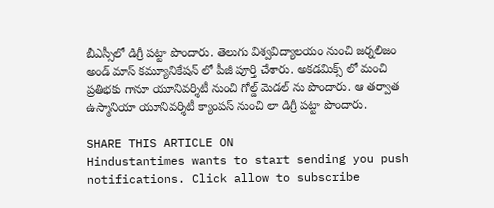బీఎస్సీలో డిగ్రీ పట్టా పొందారు. తెలుగు విశ్వవిద్యాలయం నుంచి జర్నలిజం అండ్ మాస్ కమ్యూనికేషన్ లో పీజీ పూర్తి చేశారు. అకడమిక్స్ లో మంచి ప్రతిభకు గానూ యూనివర్శిటీ నుంచి గోల్డ్ మెడల్ ను పొందారు. ఆ తర్వాత ఉస్మానియా యూనివర్శిటీ క్యాంపస్ నుంచి లా డిగ్రీ పట్టా పొందారు.

SHARE THIS ARTICLE ON
Hindustantimes wants to start sending you push notifications. Click allow to subscribe